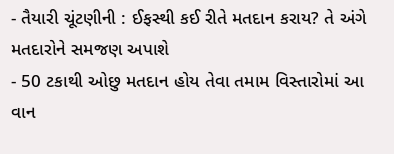- તૈયારી ચૂંટણીની : ઈફસ્થી કઈ રીતે મતદાન કરાય? તે અંગે મતદારોને સમજણ અપાશે
- 50 ટકાથી ઓછુ મતદાન હોય તેવા તમામ વિસ્તારોમાં આ વાન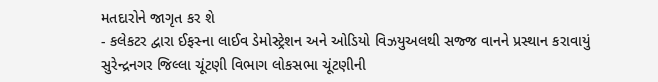મતદારોને જાગૃત કર શે
- કલેકટર દ્વારા ઈફસ્ના લાઈવ ડેમોસ્ટ્રેશન અને ઓડિયો વિઝયુઅલથી સજ્જ વાનને પ્રસ્થાન કરાવાયું
સુરેન્દ્રનગર જિલ્લા ચૂંટણી વિભાગ લોકસભા ચૂંટણીની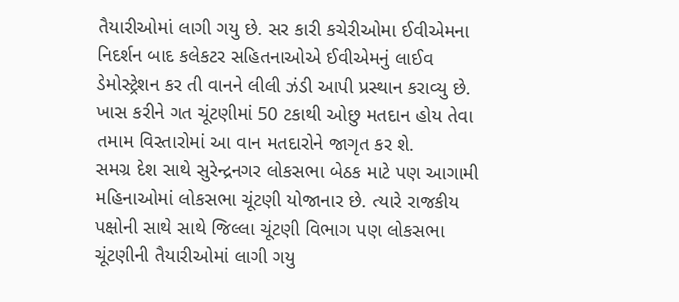તૈયારીઓમાં લાગી ગયુ છે. સર કારી કચેરીઓમા ઈવીએમના નિદર્શન બાદ કલેકટર સહિતનાઓએ ઈવીએમનું લાઈવ ડેમોસ્ટ્રેશન કર તી વાનને લીલી ઝંડી આપી પ્રસ્થાન કરાવ્યુ છે. ખાસ કરીને ગત ચૂંટણીમાં 50 ટકાથી ઓછુ મતદાન હોય તેવા તમામ વિસ્તારોમાં આ વાન મતદારોને જાગૃત કર શે.
સમગ્ર દેશ સાથે સુરેન્દ્રનગર લોકસભા બેઠક માટે પણ આગામી મહિનાઓમાં લોકસભા ચૂંટણી યોજાનાર છે. ત્યારે રાજકીય પક્ષોની સાથે સાથે જિલ્લા ચૂંટણી વિભાગ પણ લોકસભા ચૂંટણીની તૈયારીઓમાં લાગી ગયુ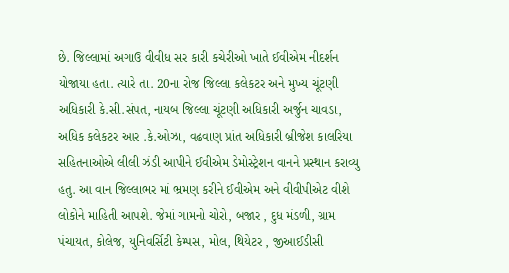છે. જિલ્લામાં અગાઉ વીવીધ સર કારી કચેરીઓ ખાતે ઈવીએમ નીદર્શન યોજાયા હતા. ત્યારે તા. 20ના રોજ જિલ્લા કલેકટર અને મુખ્ય ચૂંટણી અધિકારી કે.સી.સંપત, નાયબ જિલ્લા ચૂંટણી અધિકારી અર્જુન ચાવડા, અધિક કલેકટર આર .કે.ઓઝા, વઢવાણ પ્રાંત અધિકારી બ્રીજેશ કાલરિયા સહિતનાઓએ લીલી ઝંડી આપીને ઈવીએમ ડેમોસ્ટ્રેશન વાનને પ્રસ્થાન કરાવ્યુ હતુ. આ વાન જિલ્લાભર માં ભ્રમણ કરીને ઈવીએમ અને વીવીપીએટ વીશે લોકોને માહિતી આપશે. જેમાં ગામનો ચોરો, બજાર , દુધ મંડળી, ગ્રામ પંચાયત, કોલેજ, યુનિવર્સિટી કેમ્પસ, મોલ, થિયેટર , જીઆઈડીસી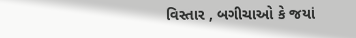વિસ્તાર , બગીચાઓ કે જયાં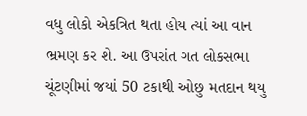વધુ લોકો એકત્રિત થતા હોય ત્યાં આ વાન ભ્રમણ કર શે. આ ઉપરાંત ગત લોકસભા ચૂંટણીમાં જયાં 50 ટકાથી ઓછુ મતદાન થયુ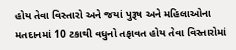હોય તેવા વિસ્તારો અને જયાં પુરૂષ અને મહિલાઓના મતદાનમાં 10 ટકાથી વધુનો તફાવત હોય તેવા વિસ્તારોમાં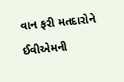વાન ફરી મતદારોને ઈવીએમની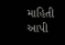માહિતી આપી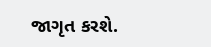જાગૃત કરશે.